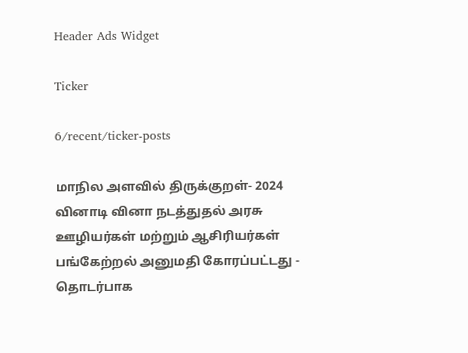Header Ads Widget

Ticker

6/recent/ticker-posts

மாநில அளவில் திருக்குறள்- 2024 வினாடி வினா நடத்துதல் அரசு ஊழியர்கள் மற்றும் ஆசிரியர்கள் பங்கேற்றல் அனுமதி கோரப்பட்டது - தொடர்பாக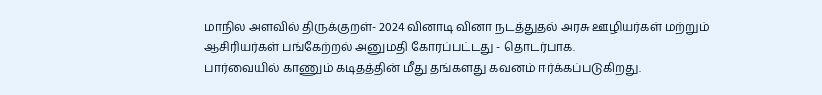மாநில அளவில் திருக்குறள்- 2024 வினாடி வினா நடத்துதல் அரசு ஊழியர்கள் மற்றும் ஆசிரியர்கள் பங்கேற்றல் அனுமதி கோரப்பட்டது - தொடர்பாக.
பார்வையில் காணும் கடிதத்தின் மீது தங்களது கவனம் ஈர்க்கப்படுகிறது.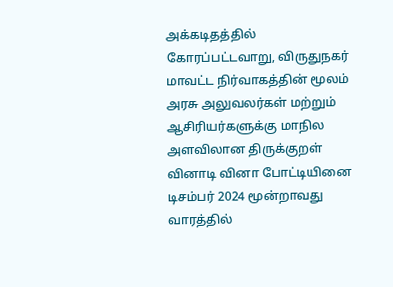அக்கடிதத்தில் கோரப்பட்டவாறு, விருதுநகர் மாவட்ட நிர்வாகத்தின் மூலம் அரசு அலுவலர்கள் மற்றும் ஆசிரியர்களுக்கு மாநில அளவிலான திருக்குறள் வினாடி வினா போட்டியினை டிசம்பர் 2024 மூன்றாவது வாரத்தில்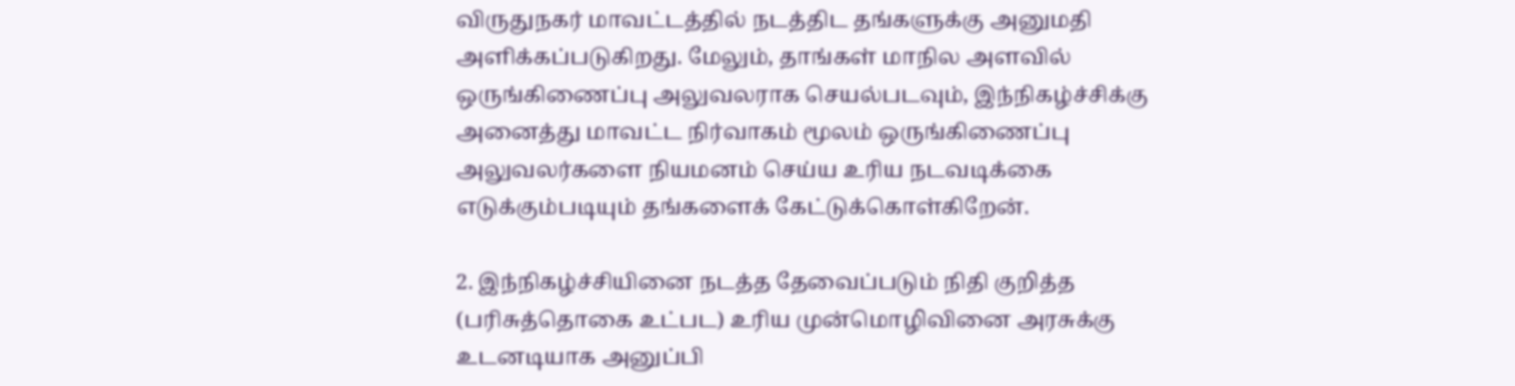விருதுநகர் மாவட்டத்தில் நடத்திட தங்களுக்கு அனுமதி அளிக்கப்படுகிறது. மேலும், தாங்கள் மாநில அளவில் ஒருங்கிணைப்பு அலுவலராக செயல்படவும், இந்நிகழ்ச்சிக்கு அனைத்து மாவட்ட நிர்வாகம் மூலம் ஒருங்கிணைப்பு அலுவலர்களை நியமனம் செய்ய உரிய நடவடிக்கை எடுக்கும்படியும் தங்களைக் கேட்டுக்கொள்கிறேன்.

2. இந்நிகழ்ச்சியினை நடத்த தேவைப்படும் நிதி குறித்த (பரிசுத்தொகை உட்பட) உரிய முன்மொழிவினை அரசுக்கு உடனடியாக அனுப்பி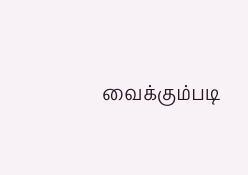வைக்கும்படி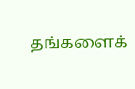தங்களைக்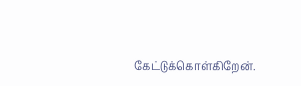கேட்டுக்கொள்கிறேன்.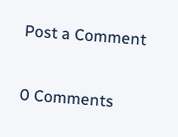Post a Comment

0 Comments